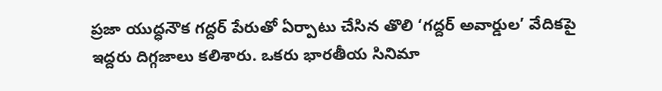ప్రజా యుద్ధనౌక గద్దర్ పేరుతో ఏర్పాటు చేసిన తొలి ‘గద్దర్ అవార్డుల’ వేదికపై ఇద్దరు దిగ్గజాలు కలిశారు. ఒకరు భారతీయ సినిమా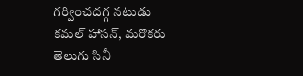గర్వించదగ్గ నటుడు కమల్ హాసన్, మరొకరు తెలుగు సినీ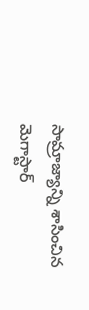సామ్రాజ్యాన్ని శాసించిన మెగాస్టార్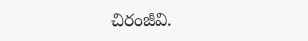చిరంజీవి.